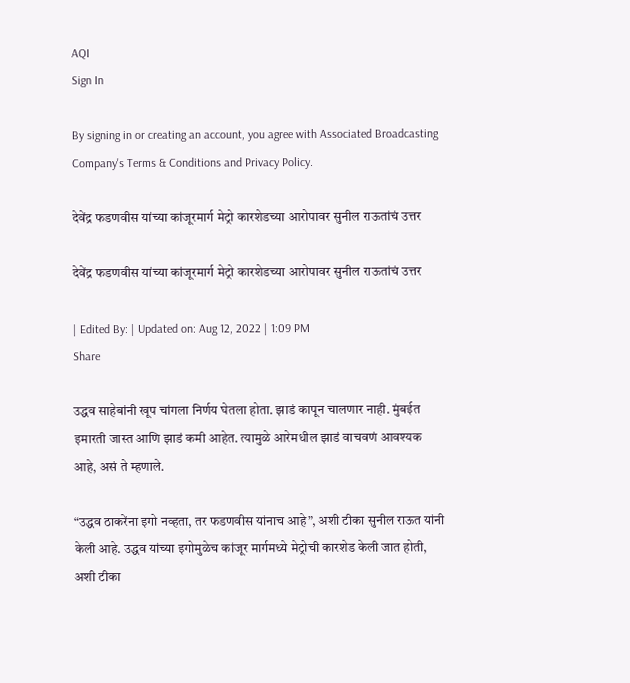AQI
Sign In

By signing in or creating an account, you agree with Associated Broadcasting Company's Terms & Conditions and Privacy Policy.

देवेंद्र फडणवीस यांच्या कांजूरमार्ग मेट्रो कारशेडच्या आरोपावर सुनील राऊतांचं उत्तर

देवेंद्र फडणवीस यांच्या कांजूरमार्ग मेट्रो कारशेडच्या आरोपावर सुनील राऊतांचं उत्तर

| Edited By: | Updated on: Aug 12, 2022 | 1:09 PM
Share

उद्धव साहेबांनी खूप चांगला निर्णय घेतला होता. झाडं कापून चालणार नाही. मुंबईत इमारती जास्त आणि झाडं कमी आहेत. त्यामुळे आरेमधील झाडं वाचवणं आवश्यक आहे, असं ते म्हणाले.

“उद्धव ठाकरेंना इगो नव्हता, तर फडणवीस यांनाच आहे”, अशी टीका सुनील राऊत यांनी केली आहे. उद्धव यांच्या इगोमुळेच कांजूर मार्गमध्ये मेट्रोची कारशेड केली जात होती, अशी टीका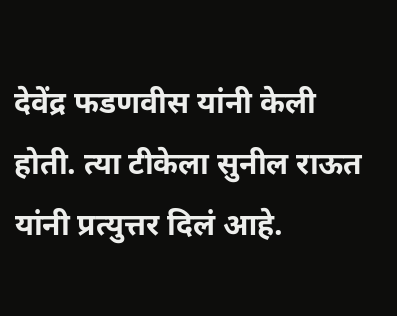देवेंद्र फडणवीस यांनी केली होती. त्या टीकेला सुनील राऊत यांनी प्रत्युत्तर दिलं आहे.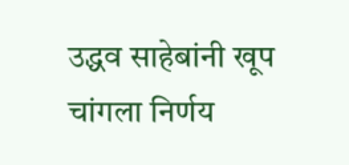उद्धव साहेबांनी खूप चांगला निर्णय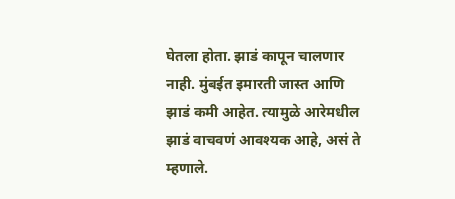घेतला होता. झाडं कापून चालणार नाही. मुंबईत इमारती जास्त आणि झाडं कमी आहेत. त्यामुळे आरेमधील झाडं वाचवणं आवश्यक आहे, असं ते म्हणाले.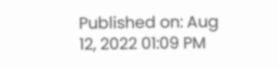Published on: Aug 12, 2022 01:09 PM